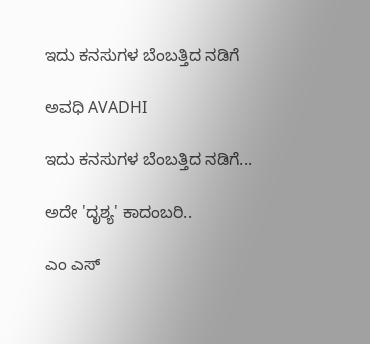ಇದು ಕನಸುಗಳ ಬೆಂಬತ್ತಿದ ನಡಿಗೆ‍

ಅವಧಿ AVADHI

ಇದು ಕನಸುಗಳ ಬೆಂಬತ್ತಿದ ನಡಿಗೆ...

ಅದೇ 'ದೃಶ್ಯ' ಕಾದಂಬರಿ..

ಎಂ ಎಸ್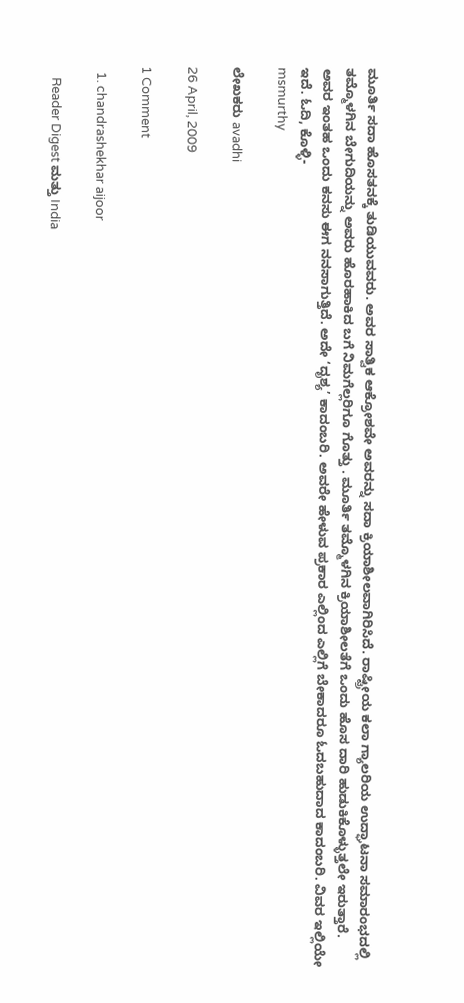ಮೂರ್ತಿ ಸದಾ ಹೊಸತನಕ್ಕೆ ತುಡಿಯುವವರು. ಅವರ ಸಾತ್ವಿಕ ಆಕ್ರೋಶವೇ ಅವರನ್ನು ಸದಾ ಕ್ರಿಯಾಶೀಲವಾಗಿರಿಸಿದೆ. ರಾಷ್ಟ್ರೀಯ ಕಲಾ ಗ್ಯಾಲರಿಯ ಉದ್ಘಾಟನಾ ಸಮಾರಂಭದಲ್ಲಿ ತಮ್ಮೊಳಗಿನ ಬೇಗುದಿಯನ್ನು ಅವರು ಹೊರಹಾಕಿದ ಬಗೆ ನಿಮಗೆಲ್ಲರಿಗೂ ಗೊತ್ತು . ಮೂರ್ತಿ ತಮ್ಮೊಳಗಿನ ಕ್ರಿಯಾಶೀಲತೆಗೆ ಒಂದು ಹೊಸ ದಾರಿ ಹುಡುಕಿಕೊಳ್ಳುತ್ತಲೇ ಇರುತ್ತಾರೆ.
ಅವರ ಇಂತಹ ಒಂದು ಕನಸು ಈಗ ನನಸಾಗುತ್ತಿದೆ. ಅದೇ ‘ದೃಶ್ಯ’ ಕಾದಂಬರಿ. ಅವರೇ ಹೇಳುವ ಪ್ರಕಾರ ಎಲ್ಲಿಂದ ಎಲ್ಲಿಗೆ ಬೇಕಾದರೂ ಓದಬಹುದಾದ ಕಾದಂಬರಿ. ವಿವರ ಇಲ್ಲಿಯೇ ಇದೆ. ಓದಿ, ಕೊಳ್ಳಿ-
msmurthy

ಲೇಖಕರು avadhi

26 April, 2009

1 Comment

  1. chandrashekhar aijoor

    Reader Digest ಮತ್ತು India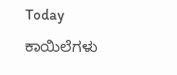Today ಕಾಯಿಲೆಗಳು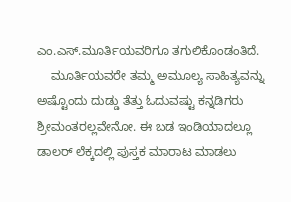ಎಂ.ಎಸ್.ಮೂರ್ತಿಯವರಿಗೂ ತಗುಲಿಕೊಂಡಂತಿದೆ.
    ಮೂರ್ತಿಯವರೇ ತಮ್ಮ ಅಮೂಲ್ಯ ಸಾಹಿತ್ಯವನ್ನು ಅಷ್ಟೊಂದು ದುಡ್ಡು ತೆತ್ತು ಓದುವಷ್ಟು ಕನ್ನಡಿಗರು ಶ್ರೀಮಂತರಲ್ಲವೇನೋ. ಈ ಬಡ ಇಂಡಿಯಾದಲ್ಲೂ ಡಾಲರ್ ಲೆಕ್ಕದಲ್ಲಿ ಪುಸ್ತಕ ಮಾರಾಟ ಮಾಡಲು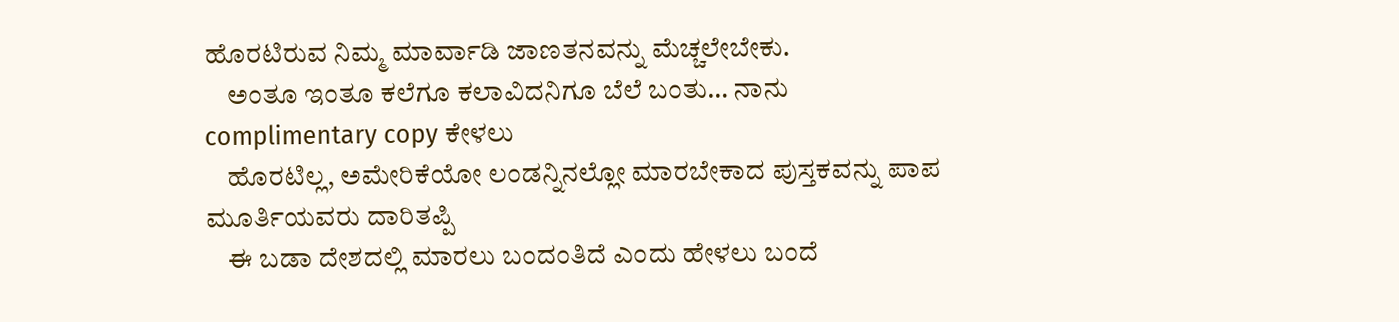ಹೊರಟಿರುವ ನಿಮ್ಮ ಮಾರ್ವಾಡಿ ಜಾಣತನವನ್ನು ಮೆಚ್ಚಲೇಬೇಕು.
    ಅಂತೂ ಇಂತೂ ಕಲೆಗೂ ಕಲಾವಿದನಿಗೂ ಬೆಲೆ ಬಂತು… ನಾನು complimentary copy ಕೇಳಲು
    ಹೊರಟಿಲ್ಲ, ಅಮೇರಿಕೆಯೋ ಲಂಡನ್ನಿನಲ್ಲೋ ಮಾರಬೇಕಾದ ಪುಸ್ತಕವನ್ನು ಪಾಪ ಮೂರ್ತಿಯವರು ದಾರಿತಪ್ಪಿ
    ಈ ಬಡಾ ದೇಶದಲ್ಲಿ ಮಾರಲು ಬಂದಂತಿದೆ ಎಂದು ಹೇಳಲು ಬಂದೆ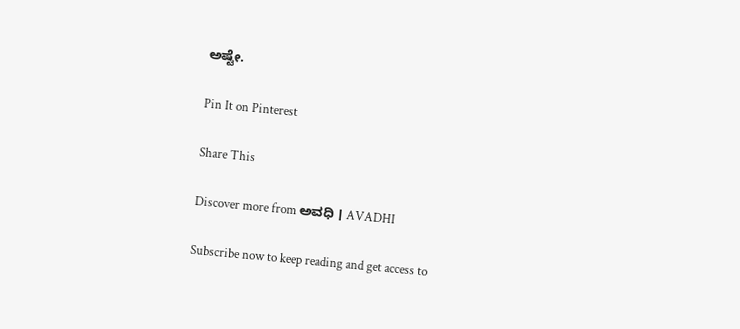ಅಷ್ಟೇ.

Pin It on Pinterest

Share This

Discover more from ಅವಧಿ । AVADHI

Subscribe now to keep reading and get access to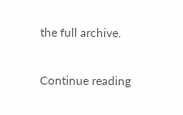the full archive.

Continue reading